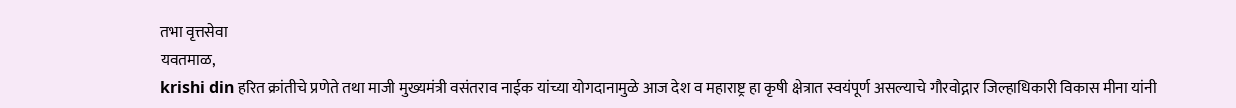तभा वृत्तसेवा
यवतमाळ,
krishi din हरित क्रांतीचे प्रणेते तथा माजी मुख्यमंत्री वसंतराव नाईक यांच्या योगदानामुळे आज देश व महाराष्ट्र हा कृषी क्षेत्रात स्वयंपूर्ण असल्याचे गौरवोद्गार जिल्हाधिकारी विकास मीना यांनी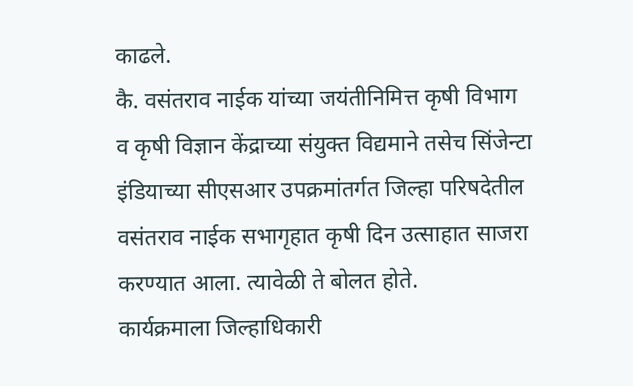काढले.
कै. वसंतराव नाईक यांच्या जयंतीनिमित्त कृषी विभाग व कृषी विज्ञान केंद्राच्या संयुक्त विद्यमाने तसेच सिंजेन्टा इंडियाच्या सीएसआर उपक्रमांतर्गत जिल्हा परिषदेतील वसंतराव नाईक सभागृहात कृषी दिन उत्साहात साजरा करण्यात आला. त्यावेळी ते बोलत होते.
कार्यक्रमाला जिल्हाधिकारी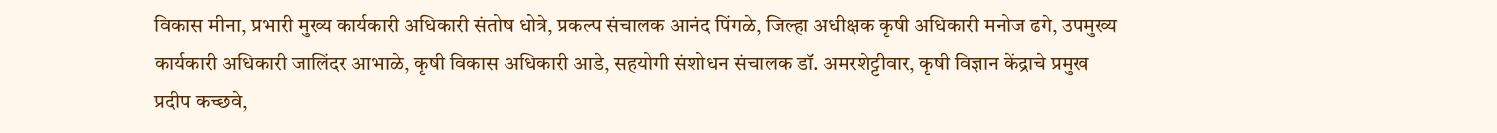विकास मीना, प्रभारी मुख्य कार्यकारी अधिकारी संतोष धोत्रे, प्रकल्प संचालक आनंद पिंगळे, जिल्हा अधीक्षक कृषी अधिकारी मनोज ढगे, उपमुख्य कार्यकारी अधिकारी जालिंदर आभाळे, कृषी विकास अधिकारी आडे, सहयोगी संशोधन संचालक डॉ. अमरशेट्टीवार, कृषी विज्ञान केंद्राचे प्रमुख प्रदीप कच्छवे,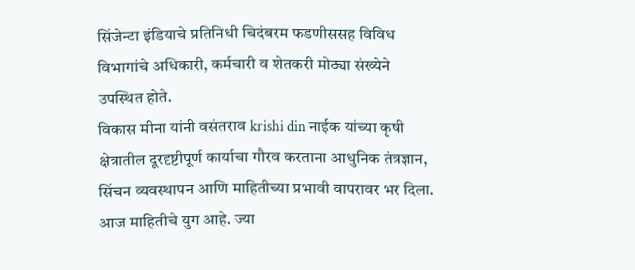सिंजेन्टा इंडियाचे प्रतिनिधी चिदंबरम फडणीससह विविध विभागांचे अधिकारी, कर्मचारी व शेतकरी मोठ्या संख्येने उपस्थित होते.
विकास मीना यांनी वसंतराव krishi din नाईक यांच्या कृषी क्षेत्रातील दूरदृष्टीपूर्ण कार्याचा गौरव करताना आधुनिक तंत्रज्ञान, सिंचन व्यवस्थापन आणि माहितीच्या प्रभावी वापरावर भर दिला. आज माहितीचे युग आहे. ज्या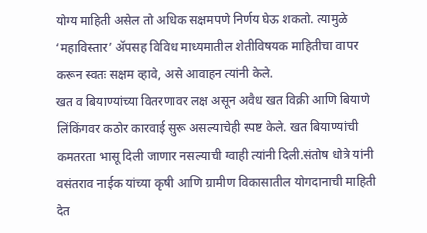योग्य माहिती असेल तो अधिक सक्षमपणे निर्णय घेऊ शकतो. त्यामुळे ‘महाविस्तार’ ॲपसह विविध माध्यमातील शेतीविषयक माहितीचा वापर करून स्वतः सक्षम व्हावे, असे आवाहन त्यांनी केले.
खत व बियाण्यांच्या वितरणावर लक्ष असून अवैध खत विक्री आणि बियाणे लिंकिंगवर कठोर कारवाई सुरू असल्याचेही स्पष्ट केले. खत बियाण्यांची कमतरता भासू दिली जाणार नसल्याची ग्वाही त्यांनी दिली.संतोष धोत्रे यांनी वसंतराव नाईक यांच्या कृषी आणि ग्रामीण विकासातील योगदानाची माहिती देत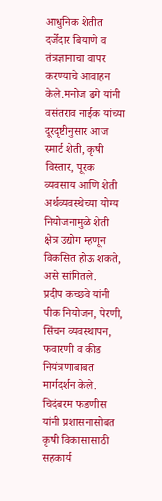आधुनिक शेतीत दर्जेदार बियाणे व तंत्रज्ञानाचा वापर करण्याचे आवाहन केले.मनोज ढगे यांनी वसंतराव नाईक यांच्या दूरदृष्टीनुसार आज स्मार्ट शेती, कृषी विस्तार, पूरक व्यवसाय आणि शेती अर्थव्यवस्थेच्या योग्य नियोजनामुळे शेती क्षेत्र उद्योग म्हणून विकसित होऊ शकते, असे सांगितले.
प्रदीप कच्छवे यांनी पीक नियोजन, पेरणी, सिंचन व्यवस्थापन, फवारणी व कीड नियंत्रणाबाबत मार्गदर्शन केले. चिदंबरम फडणीस यांनी प्रशासनासोबत कृषी विकासासाठी सहकार्य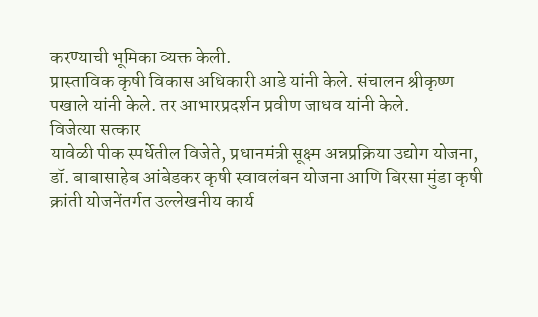करण्याची भूमिका व्यक्त केली.
प्रास्ताविक कृषी विकास अधिकारी आडे यांनी केले. संचालन श्रीकृष्ण पखाले यांनी केले. तर आभारप्रदर्शन प्रवीण जाधव यांनी केले.
विजेत्या सत्कार
यावेळी पीक स्पर्धेतील विजेते, प्रधानमंत्री सूक्ष्म अन्नप्रक्रिया उद्योग योजना, डॉ. बाबासाहेब आंबेडकर कृषी स्वावलंबन योजना आणि बिरसा मुंडा कृषी क्रांती योजनेंतर्गत उल्लेखनीय कार्य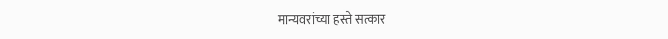मान्यवरांच्या हस्ते सत्कार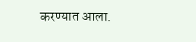करण्यात आला.